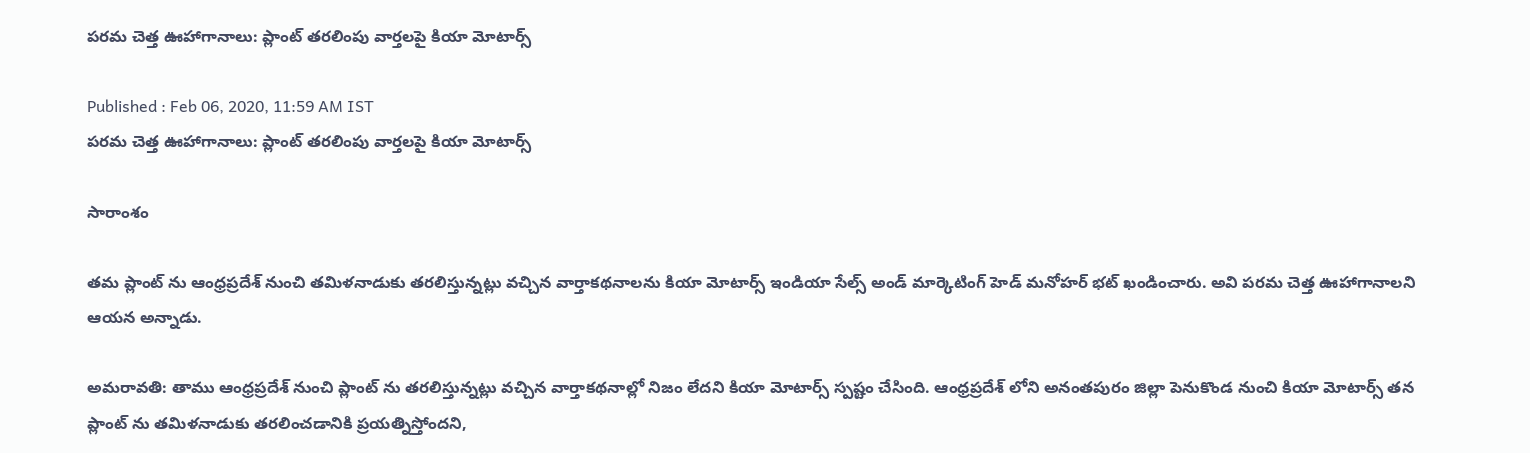పరమ చెత్త ఊహాగానాలు: ప్లాంట్ తరలింపు వార్తలపై కియా మోటార్స్

Published : Feb 06, 2020, 11:59 AM IST
పరమ చెత్త ఊహాగానాలు: ప్లాంట్ తరలింపు వార్తలపై కియా మోటార్స్

సారాంశం

తమ ప్లాంట్ ను ఆంధ్రప్రదేశ్ నుంచి తమిళనాడుకు తరలిస్తున్నట్లు వచ్చిన వార్తాకథనాలను కియా మోటార్స్ ఇండియా సేల్స్ అండ్ మార్కెటింగ్ హెడ్ మనోహర్ భట్ ఖండించారు. అవి పరమ చెత్త ఊహాగానాలని ఆయన అన్నాడు.

అమరావతి: తాము ఆంధ్రప్రదేశ్ నుంచి ప్లాంట్ ను తరలిస్తున్నట్లు వచ్చిన వార్తాకథనాల్లో నిజం లేదని కియా మోటార్స్ స్పష్టం చేసింది. ఆంధ్రప్రదేశ్ లోని అనంతపురం జిల్లా పెనుకొండ నుంచి కియా మోటార్స్ తన ప్లాంట్ ను తమిళనాడుకు తరలించడానికి ప్రయత్నిస్తోందని,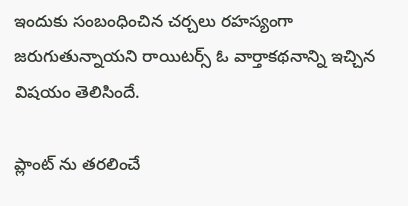ఇందుకు సంబంధించిన చర్చలు రహస్యంగా జరుగుతున్నాయని రాయిటర్స్ ఓ వార్తాకథనాన్ని ఇచ్చిన విషయం తెలిసిందే.

ప్లాంట్ ను తరలించే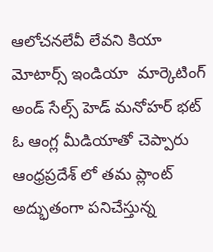ఆలోచనలేవీ లేవని కియా మోటార్స్ ఇండియా  మార్కెటింగ్ అండ్ సేల్స్ హెడ్ మనోహర్ భట్ ఓ ఆంగ్ల మీడియాతో చెప్పారు ఆంధ్రప్రదేశ్ లో తమ ప్లాంట్ అద్భుతంగా పనిచేస్తున్న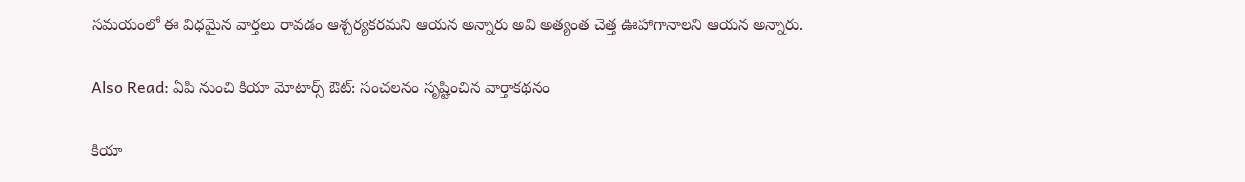సమయంలో ఈ విధమైన వార్తలు రావడం ఆశ్చర్యకరమని ఆయన అన్నారు అవి అత్యంత చెత్త ఊహాగానాలని ఆయన అన్నారు.

Also Read: ఏపి నుంచి కియా మోటార్స్ ఔట్: సంచలనం సృష్టించిన వార్తాకథనం

కియా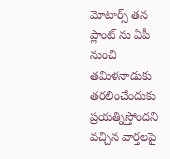మోటార్స్ తన ప్లాంట్ ను ఏపీ నుంచి తమిళనాడుకు తరలించేందుకు ప్రయత్నిస్తోందని వచ్చిన వార్తలపై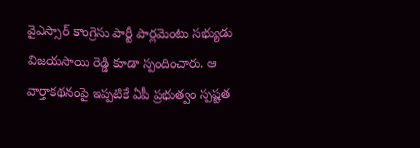వైఎస్సార్ కాంగ్రెసు పార్టీ పార్లమెంటు సభ్యుడు విజయసాయి రెడ్డి కూడా స్పందించారు. ఆ వార్తాకథనంపై ఇప్పటికే ఏపీ ప్రభుత్వం స్పష్టత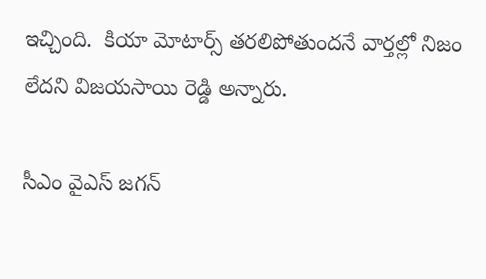ఇచ్చింది.  కియా మోటార్స్ తరలిపోతుందనే వార్తల్లో నిజం లేదని విజయసాయి రెడ్డి అన్నారు.

సీఎం వైఎస్ జగన్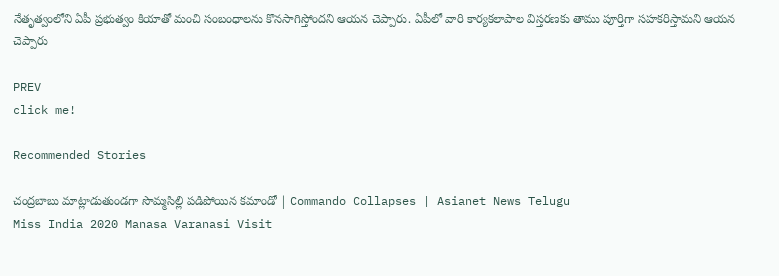నేతృత్వంలోని ఏపీ ప్రభుత్వం కియాతో మంచి సంబంధాలను కొనసాగిస్తోందని ఆయన చెప్పారు. ఏపీలో వారి కార్యకలాపాల విస్తరణకు తాము పూర్తిగా సహకరిస్తామని ఆయన చెప్పారు

PREV
click me!

Recommended Stories

చంద్రబాబు మాట్లాడుతుండగా సొమ్మసిల్లి పడిపోయిన కమాండో | Commando Collapses | Asianet News Telugu
Miss India 2020 Manasa Varanasi Visit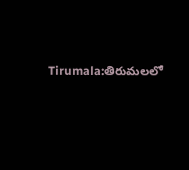Tirumala:తిరుమలలో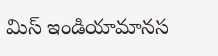మిస్ ఇండియామానస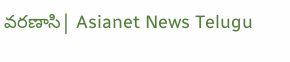వ‌రణాసి| Asianet News Telugu